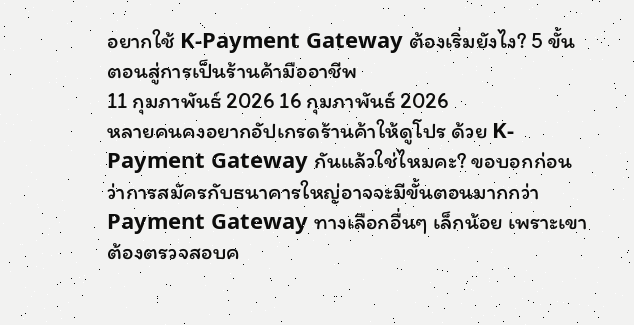อยากใช้ K-Payment Gateway ต้องเริ่มยังไง? 5 ขั้นตอนสู่การเป็นร้านค้ามืออาชีพ
11 กุมภาพันธ์ 2026 16 กุมภาพันธ์ 2026
หลายคนคงอยากอัปเกรดร้านค้าให้ดูโปร ด้วย K-Payment Gateway กันแล้วใช่ไหมคะ? ขอบอกก่อนว่าการสมัครกับธนาคารใหญ่อาจจะมีขั้นตอนมากกว่า Payment Gateway ทางเลือกอื่นๆ เล็กน้อย เพราะเขาต้องตรวจสอบค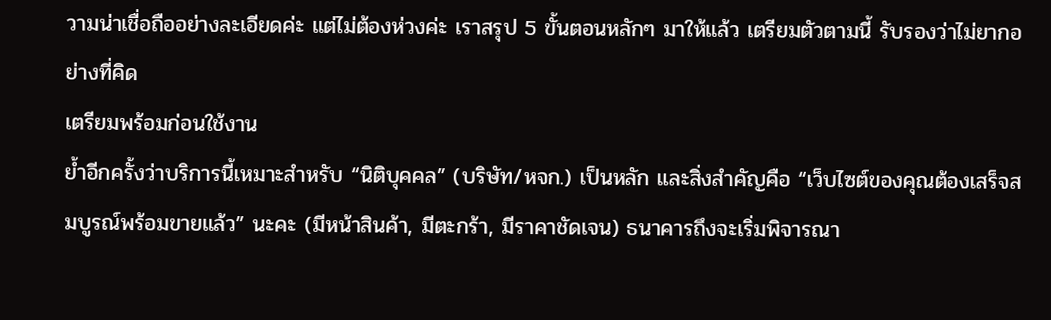วามน่าเชื่อถืออย่างละเอียดค่ะ แต่ไม่ต้องห่วงค่ะ เราสรุป 5 ขั้นตอนหลักๆ มาให้แล้ว เตรียมตัวตามนี้ รับรองว่าไม่ยากอย่างที่คิด
เตรียมพร้อมก่อนใช้งาน
ย้ำอีกครั้งว่าบริการนี้เหมาะสำหรับ “นิติบุคคล” (บริษัท/หจก.) เป็นหลัก และสิ่งสำคัญคือ “เว็บไซต์ของคุณต้องเสร็จสมบูรณ์พร้อมขายแล้ว” นะคะ (มีหน้าสินค้า, มีตะกร้า, มีราคาชัดเจน) ธนาคารถึงจะเริ่มพิจารณา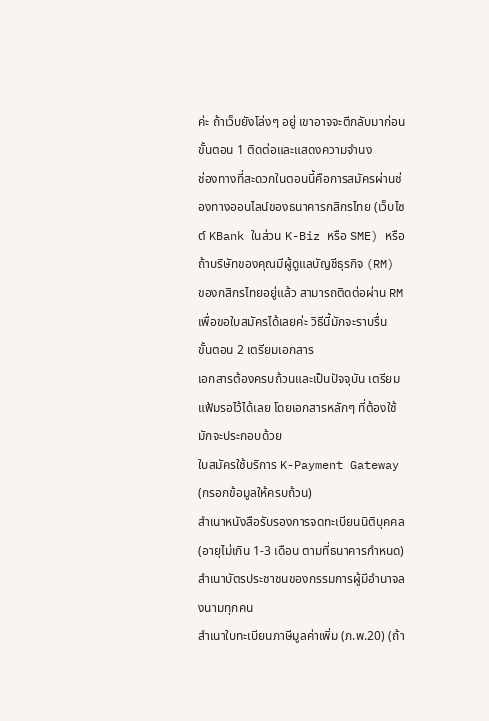ค่ะ ถ้าเว็บยังโล่งๆ อยู่ เขาอาจจะตีกลับมาก่อน
ขั้นตอน 1 ติดต่อและแสดงความจำนง
ช่องทางที่สะดวกในตอนนี้คือการสมัครผ่านช่องทางออนไลน์ของธนาคารกสิกรไทย (เว็บไซต์ KBank ในส่วน K-Biz หรือ SME) หรือถ้าบริษัทของคุณมีผู้ดูแลบัญชีธุรกิจ (RM) ของกสิกรไทยอยู่แล้ว สามารถติดต่อผ่าน RM เพื่อขอใบสมัครได้เลยค่ะ วิธีนี้มักจะราบรื่น
ขั้นตอน 2 เตรียมเอกสาร
เอกสารต้องครบถ้วนและเป็นปัจจุบัน เตรียมแฟ้มรอไว้ได้เลย โดยเอกสารหลักๆ ที่ต้องใช้มักจะประกอบด้วย
ใบสมัครใช้บริการ K-Payment Gateway (กรอกข้อมูลให้ครบถ้วน)
สำเนาหนังสือรับรองการจดทะเบียนนิติบุคคล (อายุไม่เกิน 1-3 เดือน ตามที่ธนาคารกำหนด)
สำเนาบัตรประชาชนของกรรมการผู้มีอำนาจลงนามทุกคน
สำเนาใบทะเบียนภาษีมูลค่าเพิ่ม (ภ.พ.20) (ถ้า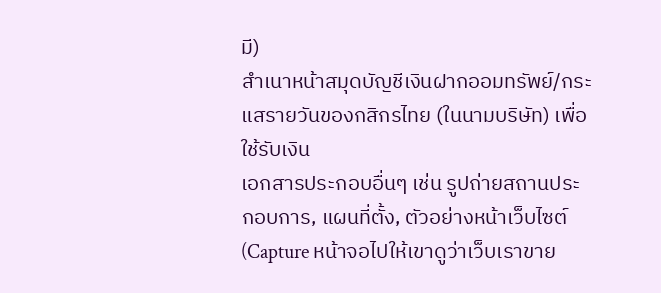มี)
สำเนาหน้าสมุดบัญชีเงินฝากออมทรัพย์/กระแสรายวันของกสิกรไทย (ในนามบริษัท) เพื่อใช้รับเงิน
เอกสารประกอบอื่นๆ เช่น รูปถ่ายสถานประกอบการ, แผนที่ตั้ง, ตัวอย่างหน้าเว็บไซต์ (Capture หน้าจอไปให้เขาดูว่าเว็บเราขาย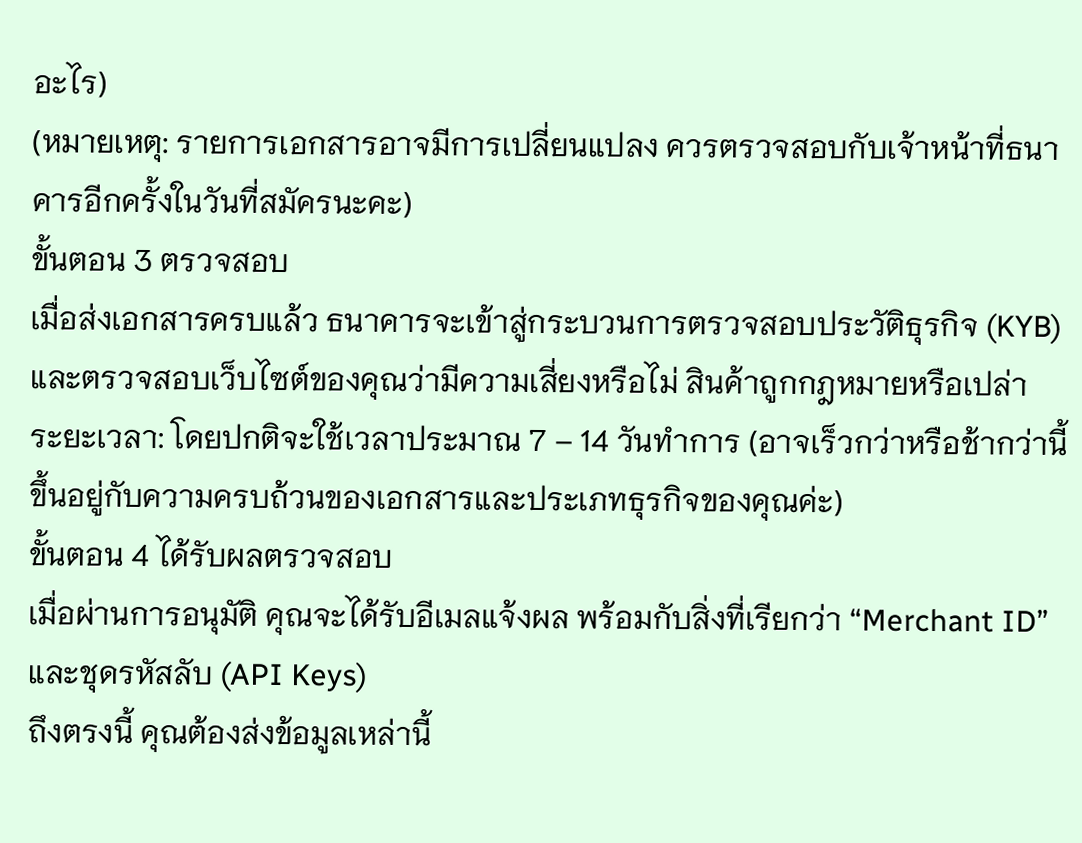อะไร)
(หมายเหตุ: รายการเอกสารอาจมีการเปลี่ยนแปลง ควรตรวจสอบกับเจ้าหน้าที่ธนาคารอีกครั้งในวันที่สมัครนะคะ)
ขั้นตอน 3 ตรวจสอบ
เมื่อส่งเอกสารครบแล้ว ธนาคารจะเข้าสู่กระบวนการตรวจสอบประวัติธุรกิจ (KYB) และตรวจสอบเว็บไซต์ของคุณว่ามีความเสี่ยงหรือไม่ สินค้าถูกกฎหมายหรือเปล่า
ระยะเวลา: โดยปกติจะใช้เวลาประมาณ 7 – 14 วันทำการ (อาจเร็วกว่าหรือช้ากว่านี้ ขึ้นอยู่กับความครบถ้วนของเอกสารและประเภทธุรกิจของคุณค่ะ)
ขั้นตอน 4 ได้รับผลตรวจสอบ
เมื่อผ่านการอนุมัติ คุณจะได้รับอีเมลแจ้งผล พร้อมกับสิ่งที่เรียกว่า “Merchant ID” และชุดรหัสลับ (API Keys)
ถึงตรงนี้ คุณต้องส่งข้อมูลเหล่านี้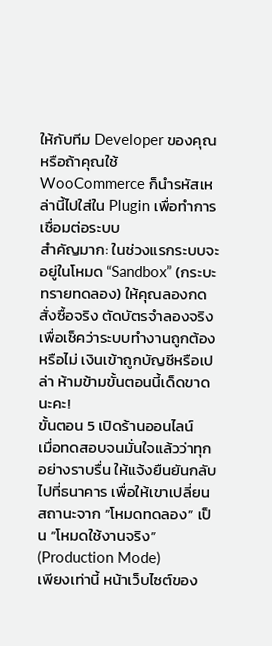ให้กับทีม Developer ของคุณ หรือถ้าคุณใช้ WooCommerce ก็นำรหัสเหล่านี้ไปใส่ใน Plugin เพื่อทำการเชื่อมต่อระบบ
สำคัญมาก: ในช่วงแรกระบบจะอยู่ในโหมด “Sandbox” (กระบะทรายทดลอง) ให้คุณลองกดสั่งซื้อจริง ตัดบัตรจำลองจริง เพื่อเช็คว่าระบบทำงานถูกต้องหรือไม่ เงินเข้าถูกบัญชีหรือเปล่า ห้ามข้ามขั้นตอนนี้เด็ดขาดนะคะ!
ขั้นตอน 5 เปิดร้านออนไลน์
เมื่อทดสอบจนมั่นใจแล้วว่าทุกอย่างราบรื่น ให้แจ้งยืนยันกลับไปที่ธนาคาร เพื่อให้เขาเปลี่ยนสถานะจาก “โหมดทดลอง” เป็น “โหมดใช้งานจริง” (Production Mode)
เพียงเท่านี้ หน้าเว็บไซต์ของ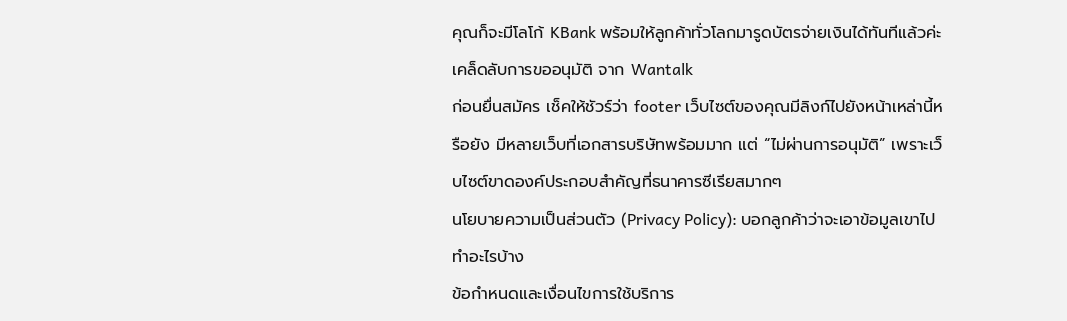คุณก็จะมีโลโก้ KBank พร้อมให้ลูกค้าทั่วโลกมารูดบัตรจ่ายเงินได้ทันทีแล้วค่ะ
เคล็ดลับการขออนุมัติ จาก Wantalk
ก่อนยื่นสมัคร เช็คให้ชัวร์ว่า footer เว็บไซต์ของคุณมีลิงก์ไปยังหน้าเหล่านี้หรือยัง มีหลายเว็บที่เอกสารบริษัทพร้อมมาก แต่ “ไม่ผ่านการอนุมัติ” เพราะเว็บไซต์ขาดองค์ประกอบสำคัญที่ธนาคารซีเรียสมากๆ
นโยบายความเป็นส่วนตัว (Privacy Policy): บอกลูกค้าว่าจะเอาข้อมูลเขาไปทำอะไรบ้าง
ข้อกำหนดและเงื่อนไขการใช้บริการ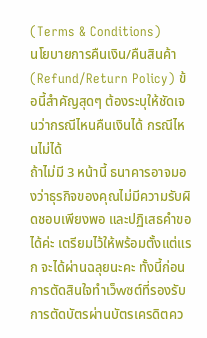(Terms & Conditions)
นโยบายการคืนเงิน/คืนสินค้า (Refund/Return Policy) ข้อนี้สำคัญสุดๆ ต้องระบุให้ชัดเจนว่ากรณีไหนคืนเงินได้ กรณีไหนไม่ได้
ถ้าไม่มี 3 หน้านี้ ธนาคารอาจมองว่าธุรกิจของคุณไม่มีความรับผิดชอบเพียงพอ และปฏิเสธคำขอได้ค่ะ เตรียมไว้ให้พร้อมตั้งแต่แรก จะได้ผ่านฉลุยนะคะ ทั้งนี้ก่อนการตัดสินใจทำเว็wซต์ที่รองรับการตัดบัตรผ่านบัตรเครดิตคว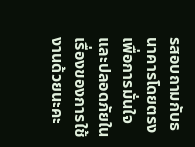รสอบถามกับธนาคารโดยตรงเพื่อการมั่นใจและปลอดภัยในเรื่องของการใช้งานด้วยนะคะ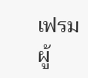เฟรม ผู้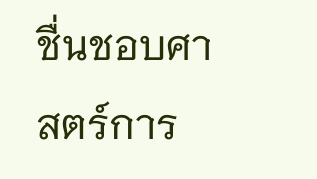ชื่นชอบศาสตร์การ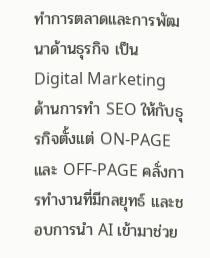ทำการตลาดและการพัฒนาด้านธุรกิจ เป็น Digital Marketing ด้านการทำ SEO ให้กับธุรกิจตั้งแต่ ON-PAGE และ OFF-PAGE คลั่งการทำงานที่มีกลยุทธ์ และชอบการนำ AI เข้ามาช่วย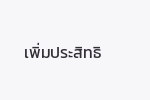เพิ่มประสิทธิ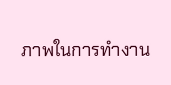ภาพในการทำงาน